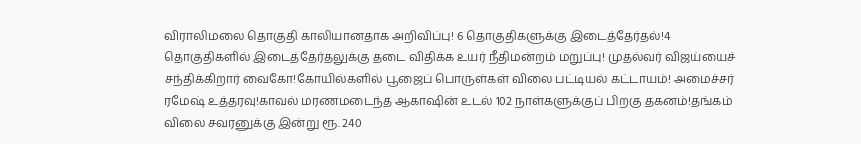விராலிமலை தொகுதி காலியானதாக அறிவிப்பு! 6 தொகுதிகளுக்கு இடைத்தேர்தல்!4 தொகுதிகளில் இடைத்தேர்தலுக்கு தடை விதிக்க உயர் நீதிமன்றம் மறுப்பு! முதல்வர் விஜய்யைச் சந்திக்கிறார் வைகோ!கோயில்களில் பூஜைப் பொருள்கள் விலை பட்டியல் கட்டாயம்! அமைச்சர் ரமேஷ் உத்தரவு!காவல் மரணமடைந்த ஆகாஷின் உடல் 102 நாள்களுக்குப் பிறகு தகனம்!தங்கம் விலை சவரனுக்கு இன்று ரூ. 240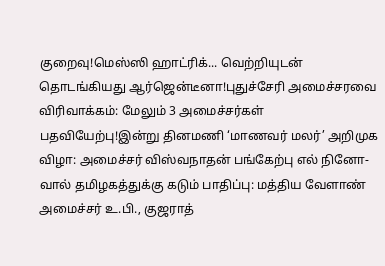குறைவு!மெஸ்ஸி ஹாட்ரிக்... வெற்றியுடன் தொடங்கியது ஆர்ஜென்டீனா!புதுச்சேரி அமைச்சரவை விரிவாக்கம்: மேலும் 3 அமைச்சர்கள் பதவியேற்பு!இன்று தினமணி ‘மாணவர் மலர்’ அறிமுக விழா: அமைச்சர் விஸ்வநாதன் பங்கேற்பு எல் நினோ-வால் தமிழகத்துக்கு கடும் பாதிப்பு: மத்திய வேளாண் அமைச்சர் உ.பி., குஜராத்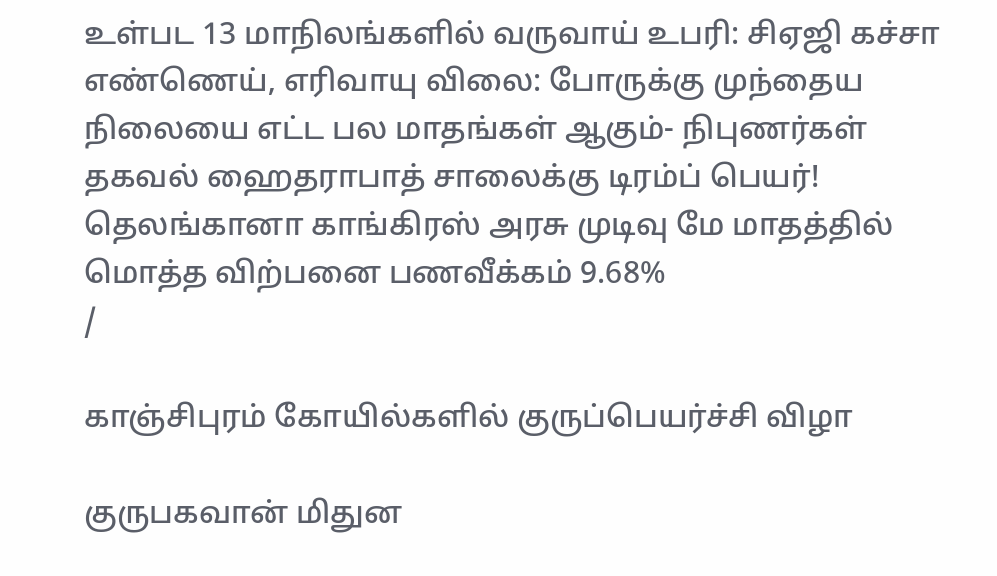உள்பட 13 மாநிலங்களில் வருவாய் உபரி: சிஏஜி கச்சா எண்ணெய், எரிவாயு விலை: போருக்கு முந்தைய நிலையை எட்ட பல மாதங்கள் ஆகும்- நிபுணர்கள் தகவல் ஹைதராபாத் சாலைக்கு டிரம்ப் பெயர்! தெலங்கானா காங்கிரஸ் அரசு முடிவு மே மாதத்தில் மொத்த விற்பனை பணவீக்கம் 9.68%
/

காஞ்சிபுரம் கோயில்களில் குருப்பெயர்ச்சி விழா

குருபகவான் மிதுன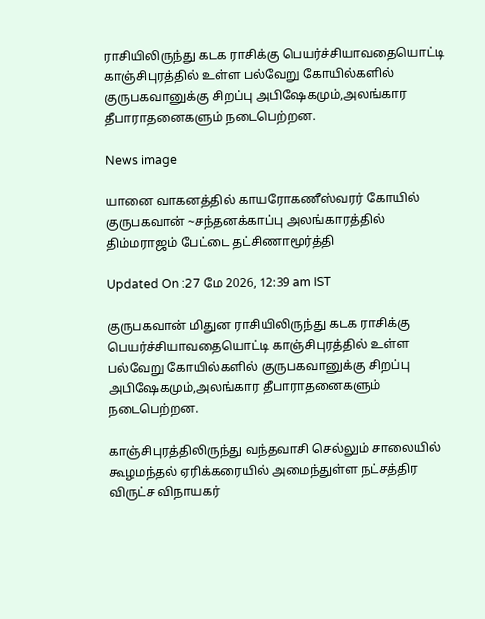ராசியிலிருந்து கடக ராசிக்கு பெயர்ச்சியாவதையொட்டி காஞ்சிபுரத்தில் உள்ள பல்வேறு கோயில்களில் குருபகவானுக்கு சிறப்பு அபிஷேகமும்,அலங்கார தீபாராதனைகளும் நடைபெற்றன.

News image

யானை வாகனத்தில் காயரோகணீஸ்வரர் கோயில் குருபகவான் ~சந்தனக்காப்பு அலங்காரத்தில் திம்மராஜம் பேட்டை தட்சிணாமூர்த்தி

Updated On :27 மே 2026, 12:39 am IST

குருபகவான் மிதுன ராசியிலிருந்து கடக ராசிக்கு பெயர்ச்சியாவதையொட்டி காஞ்சிபுரத்தில் உள்ள பல்வேறு கோயில்களில் குருபகவானுக்கு சிறப்பு அபிஷேகமும்,அலங்கார தீபாராதனைகளும் நடைபெற்றன.

காஞ்சிபுரத்திலிருந்து வந்தவாசி செல்லும் சாலையில் கூழமந்தல் ஏரிக்கரையில் அமைந்துள்ள நட்சத்திர விருட்ச விநாயகர்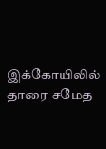இக்கோயிலில் தாரை சமேத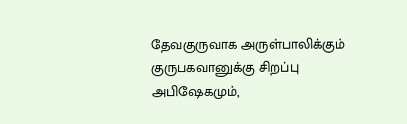தேவகுருவாக அருள்பாலிக்கும் குருபகவானுக்கு சிறப்பு அபிஷேகமும்,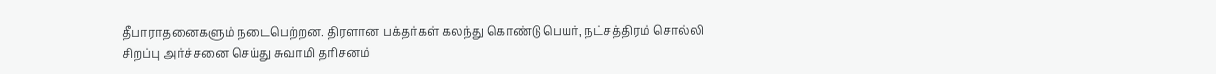தீபாராதனைகளும் நடைபெற்றன. திரளான பக்தர்கள் கலந்து கொண்டு பெயர், நட்சத்திரம் சொல்லி சிறப்பு அர்ச்சனை செய்து சுவாமி தரிசனம்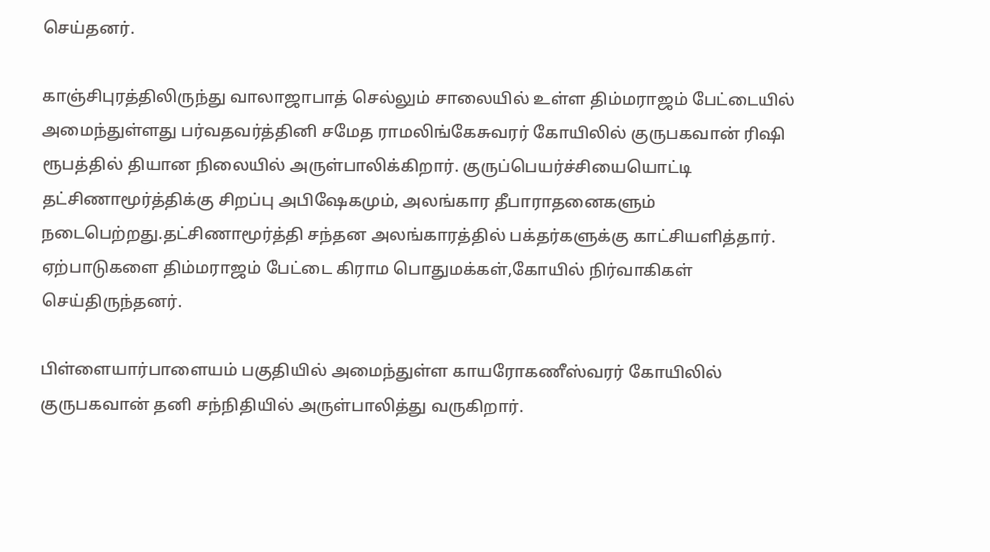செய்தனர்.

காஞ்சிபுரத்திலிருந்து வாலாஜாபாத் செல்லும் சாலையில் உள்ள திம்மராஜம் பேட்டையில் அமைந்துள்ளது பர்வதவர்த்தினி சமேத ராமலிங்கேசுவரர் கோயிலில் குருபகவான் ரிஷி ரூபத்தில் தியான நிலையில் அருள்பாலிக்கிறார். குருப்பெயர்ச்சியையொட்டி தட்சிணாமூர்த்திக்கு சிறப்பு அபிஷேகமும், அலங்கார தீபாராதனைகளும் நடைபெற்றது.தட்சிணாமூர்த்தி சந்தன அலங்காரத்தில் பக்தர்களுக்கு காட்சியளித்தார். ஏற்பாடுகளை திம்மராஜம் பேட்டை கிராம பொதுமக்கள்,கோயில் நிர்வாகிகள் செய்திருந்தனர்.

பிள்ளையார்பாளையம் பகுதியில் அமைந்துள்ள காயரோகணீஸ்வரர் கோயிலில் குருபகவான் தனி சந்நிதியில் அருள்பாலித்து வருகிறார்.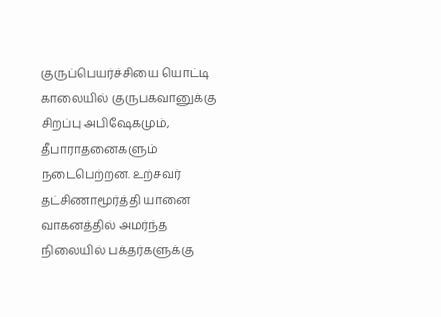குருப்பெயர்ச்சியை யொட்டி காலையில் குருபகவானுக்கு சிறப்பு அபிஷேகமும், தீபாராதனைகளும் நடைபெற்றன. உற்சவர் தட்சிணாமூர்த்தி யானை வாகனத்தில் அமர்ந்த நிலையில் பக்தர்களுக்கு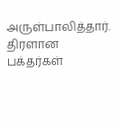அருள்பாலித்தார். திரளான பக்தர்கள்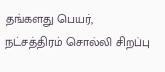தங்களது பெயர், நட்சத்திரம் சொல்லி சிறப்பு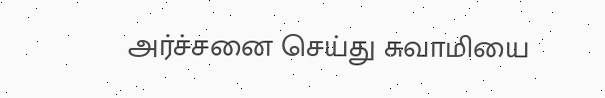அர்ச்சனை செய்து சுவாமியை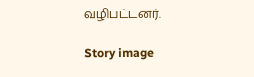வழிபட்டனர்.

Story image